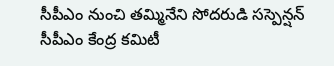సీపీఎం నుంచి తమ్మినేని సోదరుడి సస్పెన్షన్
సీపీఎం కేంద్ర కమిటీ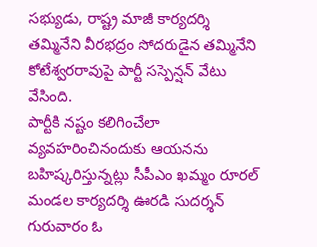సభ్యుడు, రాష్ట్ర మాజీ కార్యదర్శి తమ్మినేని వీరభద్రం సోదరుడైన తమ్మినేని కోటేశ్వరరావుపై పార్టీ సస్పెన్షన్ వేటు వేసింది.
పార్టీకి నష్టం కలిగించేలా వ్యవహరించినందుకు ఆయనను బహిష్కరిస్తున్నట్లు సీపీఎం ఖమ్మం రూరల్ మండల కార్యదర్శి ఊరడి సుదర్శన్ గురువారం ఓ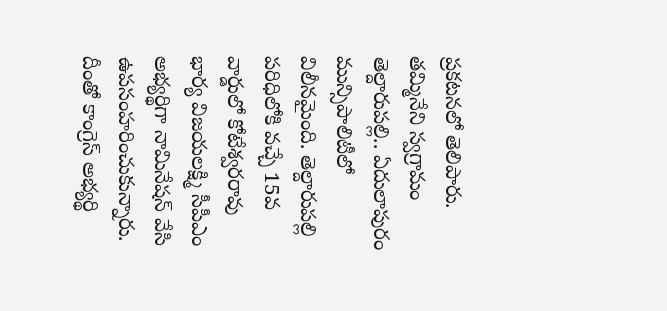ప్రకటనలో తెలిపారు.
తమ్మినేని స్వగ్రామం తెల్దారుపల్లి.. ఏదులాపురం మున్సిపాలిటీలో విలీనమైంది. తెల్దారుపల్లి పరిధిలోకి వచ్చే 15వ వార్డులో కోటేశ్వరరావు భార్య విజయలక్ష్మి సీపీఎం అభ్యర్థిగా నామినేషన్ వేసి ఉపసంహరించుకున్నారు.
దీంతో కాంగ్రెస్ అభ్యర్థి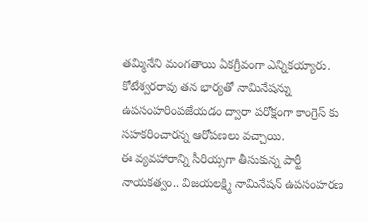తమ్మినేని మంగతాయి ఏకగ్రీవంగా ఎన్నికయ్యారు. కోటేశ్వరరావు తన భార్యతో నామినేషన్ను ఉపసంహరింపజేయడం ద్వారా పరోక్షంగా కాంగ్రెస్ కు సహకరించారన్న ఆరోపణలు వచ్చాయి.
ఈ వ్యవహారాన్ని సీరియ్సగా తీసుకున్న పార్టీ నాయకత్వం.. విజయలక్ష్మి నామినేషన్ ఉపసంహరణ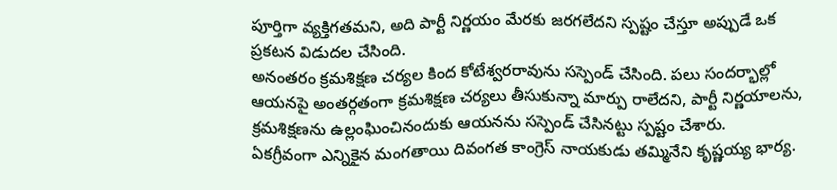పూర్తిగా వ్యక్తిగతమని, అది పార్టీ నిర్ణయం మేరకు జరగలేదని స్పష్టం చేస్తూ అప్పుడే ఒక ప్రకటన విడుదల చేసింది.
అనంతరం క్రమశిక్షణ చర్యల కింద కోటేశ్వరరావును సస్పెండ్ చేసింది. పలు సందర్భాల్లో ఆయనపై అంతర్గతంగా క్రమశిక్షణ చర్యలు తీసుకున్నా మార్పు రాలేదని, పార్టీ నిర్ణయాలను, క్రమశిక్షణను ఉల్లంఘించినందుకు ఆయనను సస్పెండ్ చేసినట్టు స్పష్టం చేశారు.
ఏకగ్రీవంగా ఎన్నికైన మంగతాయి దివంగత కాంగ్రెస్ నాయకుడు తమ్మినేని కృష్ణయ్య భార్య.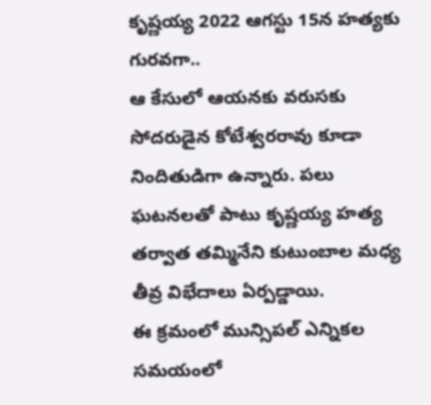కృష్ణయ్య 2022 ఆగస్టు 15న హత్యకు గురవగా..
ఆ కేసులో ఆయనకు వరుసకు సోదరుడైన కోటేశ్వరరావు కూడా నిందితుడిగా ఉన్నారు. పలు ఘటనలతో పాటు కృష్ణయ్య హత్య తర్వాత తమ్మినేని కుటుంబాల మధ్య తీవ్ర విభేదాలు ఏర్పడ్డాయి.
ఈ క్రమంలో మున్సిపల్ ఎన్నికల సమయంలో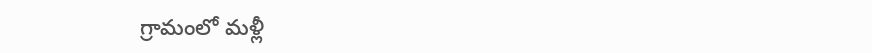గ్రామంలో మళ్లీ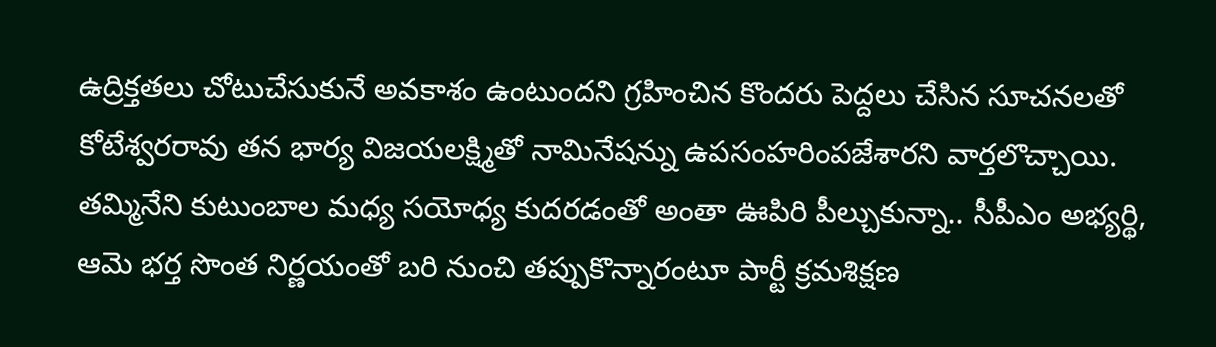ఉద్రిక్తతలు చోటుచేసుకునే అవకాశం ఉంటుందని గ్రహించిన కొందరు పెద్దలు చేసిన సూచనలతో కోటేశ్వరరావు తన భార్య విజయలక్ష్మితో నామినేషన్ను ఉపసంహరింపజేశారని వార్తలొచ్చాయి.
తమ్మినేని కుటుంబాల మధ్య సయోధ్య కుదరడంతో అంతా ఊపిరి పీల్చుకున్నా.. సీపీఎం అభ్యర్థి, ఆమె భర్త సొంత నిర్ణయంతో బరి నుంచి తప్పుకొన్నారంటూ పార్టీ క్రమశిక్షణ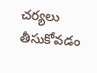చర్యలు తీసుకోవడం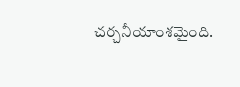చర్చనీయాంశమైంది.